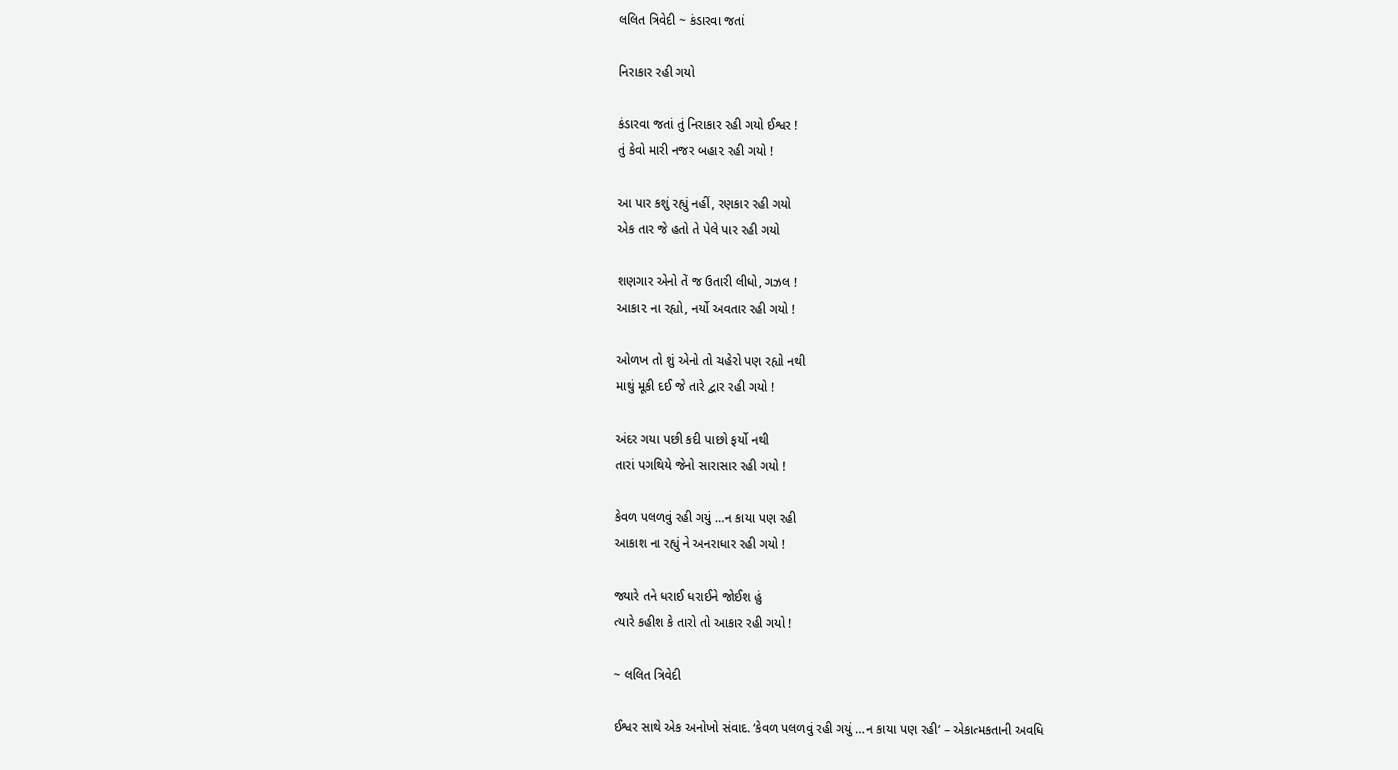લલિત ત્રિવેદી ~ કંડારવા જતાં

નિરાકાર રહી ગયો

કંડારવા જતાં તું નિરાકાર રહી ગયો ઈશ્વર !
તું કેવો મારી નજર બહા૨ રહી ગયો !

આ પાર કશું રહ્યું નહીં, રણકાર રહી ગયો
એક તાર જે હતો તે પેલે પાર રહી ગયો

શણગાર એનો તેં જ ઉતારી લીધો, ગઝલ !
આકા૨ ના રહ્યો, નર્યો અવતાર રહી ગયો !

ઓળખ તો શું એનો તો ચહેરો પણ રહ્યો નથી
માથું મૂકી દઈ જે તારે દ્વાર રહી ગયો !

અંદર ગયા પછી કદી પાછો ફર્યો નથી
તારાં પગથિયે જેનો સારાસાર રહી ગયો !

કેવળ પલળવું રહી ગયું …ન કાયા પણ રહી
આકાશ ના રહ્યું ને અનરાધાર રહી ગયો !

જ્યારે તને ધરાઈ ધરાઈને જોઈશ હું
ત્યારે કહીશ કે તારો તો આકાર રહી ગયો !

~ લલિત ત્રિવેદી

ઈશ્વર સાથે એક અનોખો સંવાદ. ‘કેવળ પલળવું રહી ગયું …ન કાયા પણ રહી’ – એકાત્મકતાની અવધિ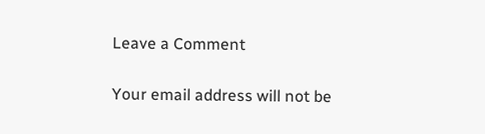Leave a Comment

Your email address will not be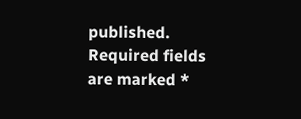published. Required fields are marked *